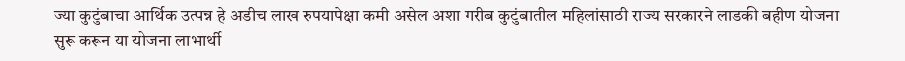ज्या कुटुंबाचा आर्थिक उत्पन्न हे अडीच लाख रुपयापेक्षा कमी असेल अशा गरीब कुटुंबातील महिलांसाठी राज्य सरकारने लाडकी बहीण योजना सुरू करून या योजना लाभार्थी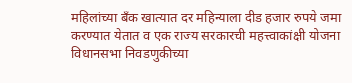महिलांच्या बँक खात्यात दर महिन्याला दीड हजार रुपये जमा करण्यात येतात व एक राज्य सरकारची महत्त्वाकांक्षी योजना विधानसभा निवडणुकीच्या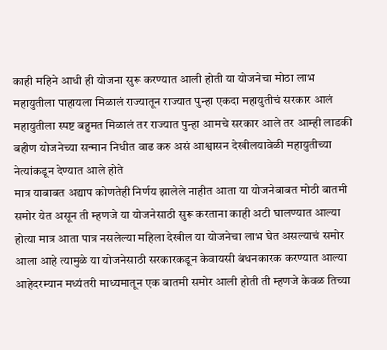काही महिने आधी ही योजना सुरू करण्यात आली होती या योजनेचा मोठा लाभ महायुतीला पाहायला मिळालं राज्यातून राज्यात पुन्हा एकदा महायुतीचं सरकार आलं महायुतीला स्पष्ट बहुमत मिळालं तर राज्यात पुन्हा आमचे सरकार आले तर आम्ही लाडकी बहीण योजनेच्या सन्मान निधीत वाढ करु असं आश्वासन देखीलयावेळी महायुतीच्या नेत्यांकडून देण्यात आले होते
मात्र याबाबत अद्याप कोणतेही निर्णय झालेले नाहीत आता या योजनेबाबत मोठी बातमी समोर येत असून ती म्हणजे या योजनेसाठी सुरू करताना काही अटी घालण्यात आल्या होत्या मात्र आता पात्र नसलेल्या महिला देखील या योजनेचा लाभ घेत असल्याचं समोर आला आहे त्यामुळे या योजनेसाठी सरकारकडून केवायसी बंधनकारक करण्यात आल्या आहेदरम्यान मध्यंतरी माध्यमातून एक बातमी समोर आली होती ती म्हणजे केवळ तिच्या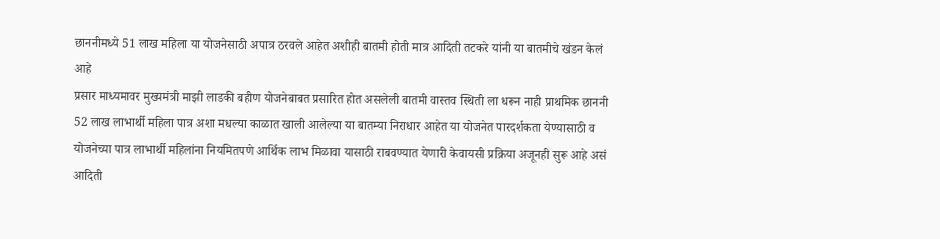छाननीमध्ये 51 लाख महिला या योजनेसाठी अपात्र ठरवले आहेत अशीही बातमी होती मात्र आदिती तटकरे यांनी या बातमीचे खंडन केलं आहे
प्रसार माध्यमावर मुख्यमंत्री माझी लाडकी बहीण योजनेबाबत प्रसारित होत असलेली बातमी वास्तव स्थिती ला धरून नाही प्राथमिक छाननी 52 लाख लाभार्थी महिला पात्र अशा मधल्या काळात खाली आलेल्या या बातम्या निराधार आहेत या योजनेत पारदर्शकता येण्यासाठी व योजनेच्या पात्र लाभार्थी महिलांना नियमितपणे आर्थिक लाभ मिळावा यासाठी राबवण्यात येणारी केवायसी प्रक्रिया अजूनही सुरू आहे असं आदिती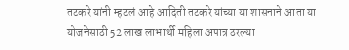तटकरे यांनी म्हटलं आहे आदिती तटकरे यांच्या या शासनाने आता या योजनेसाठी 52 लाख लाभार्थी महिला अपात्र ठरल्या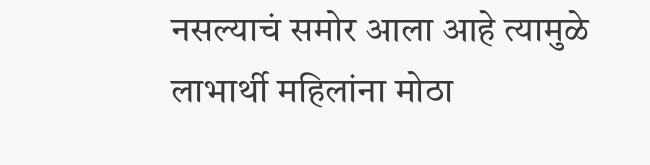नसल्याचं समोर आला आहे त्यामुळे लाभार्थी महिलांना मोठा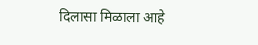दिलासा मिळाला आहे